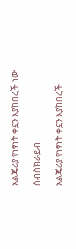አልጄሪያ የነፃነት ቀኗን እያከበረች ነው

ሰብስክራይብ

አልጄሪያ የነፃነት ቀኗን እያከበረች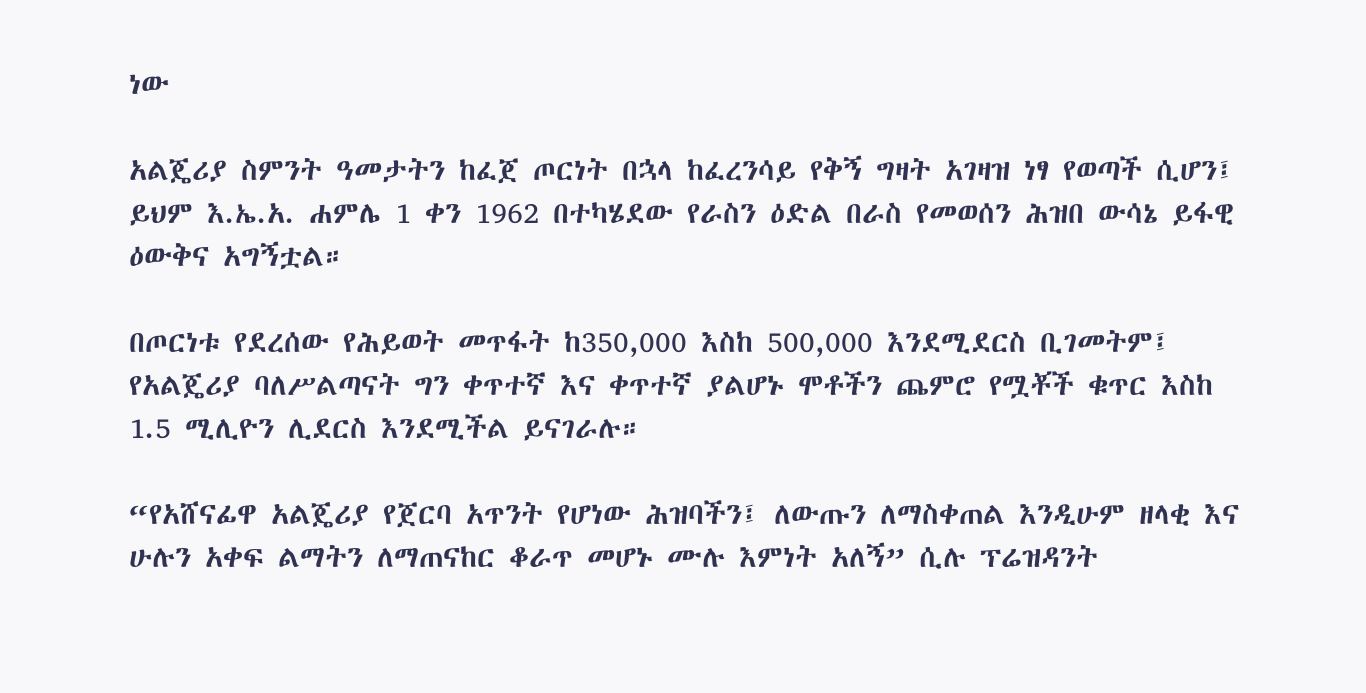ነው

አልጄሪያ ስምንት ዓመታትን ከፈጀ ጦርነት በኋላ ከፈረንሳይ የቅኝ ግዛት አገዛዝ ነፃ የወጣች ሲሆን፤ ይህም እ.ኤ.አ. ሐምሌ 1 ቀን 1962 በተካሄደው የራስን ዕድል በራስ የመወሰን ሕዝበ ውሳኔ ይፋዊ ዕውቅና አግኝቷል።

በጦርነቱ የደረሰው የሕይወት መጥፋት ከ350,000 እስከ 500,000 እንደሚደርስ ቢገመትም፤ የአልጄሪያ ባለሥልጣናት ግን ቀጥተኛ እና ቀጥተኛ ያልሆኑ ሞቶችን ጨምሮ የሟቾች ቁጥር እስከ 1.5 ሚሊዮን ሊደርስ እንደሚችል ይናገራሉ።

“የአሸናፊዋ አልጄሪያ የጀርባ አጥንት የሆነው ሕዝባችን፤ ለውጡን ለማስቀጠል እንዲሁም ዘላቂ እና ሁሉን አቀፍ ልማትን ለማጠናከር ቆራጥ መሆኑ ሙሉ እምነት አለኝ” ሲሉ ፕሬዝዳንት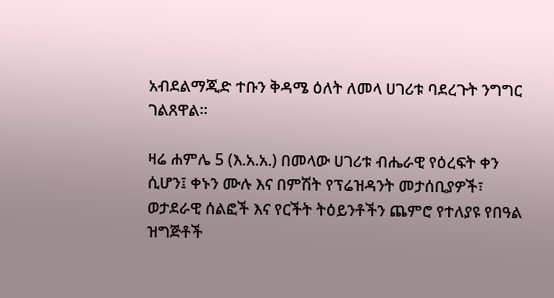አብደልማጂድ ተቡን ቅዳሜ ዕለት ለመላ ሀገሪቱ ባደረጉት ንግግር ገልጸዋል።

ዛሬ ሐምሌ 5 (እ.አ.አ.) በመላው ሀገሪቱ ብሔራዊ የዕረፍት ቀን ሲሆን፤ ቀኑን ሙሉ እና በምሽት የፕሬዝዳንት መታሰቢያዎች፣ ወታደራዊ ሰልፎች እና የርችት ትዕይንቶችን ጨምሮ የተለያዩ የበዓል ዝግጅቶች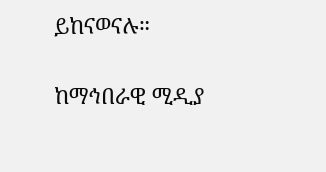ይከናወናሉ።

ከማኅበራዊ ሚዲያ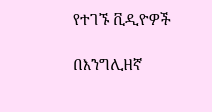የተገኙ ቪዲዮዎች

በእንግሊዘኛ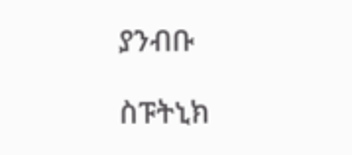ያንብቡ

ስፑትኒክ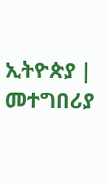ኢትዮጵያ | መተግበሪያ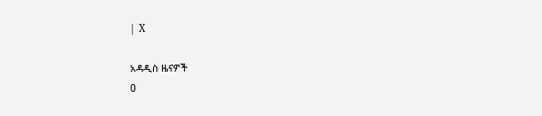| X

አዳዲስ ዜናዎች
0